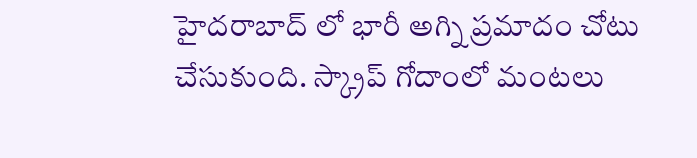హైదరాబాద్ లో భారీ అగ్ని ప్రమాదం చోటు చేసుకుంది. స్క్రాప్ గోదాంలో మంటలు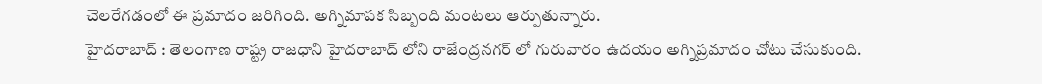చెలరేగడంలో ఈ ప్రమాదం జరిగింది. అగ్నిమాపక సిబ్బంది మంటలు ఆర్పుతున్నారు.
హైదరాబాద్ : తెలంగాణ రాష్ట్ర రాజధాని హైదరాబాద్ లోని రాజేంద్రనగర్ లో గురువారం ఉదయం అగ్నిప్రమాదం చోటు చేసుకుంది.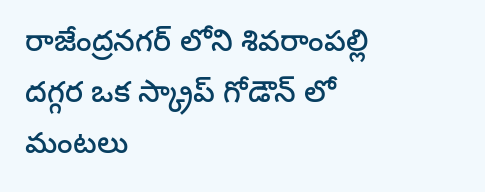రాజేంద్రనగర్ లోని శివరాంపల్లి దగ్గర ఒక స్క్రాప్ గోడౌన్ లో మంటలు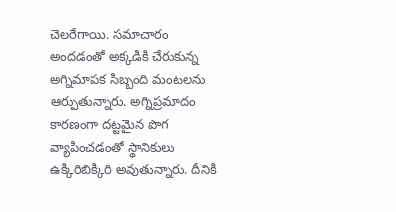చెలరేగాయి. సమాచారం అందడంతో అక్కడికి చేరుకున్న అగ్నిమాపక సిబ్బంది మంటలను ఆర్పుతున్నారు. అగ్నిప్రమాదం కారణంగా దట్టమైన పొగ వ్యాపించడంతో స్థానికులు ఉక్కిరిబిక్కిరి అవుతున్నారు. దీనికి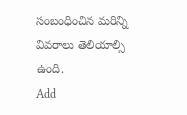సంబంధించిన మరిన్ని వివరాలు తెలియాల్సి ఉంది.
Add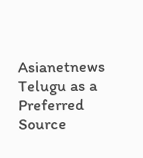Asianetnews Telugu as a Preferred Source